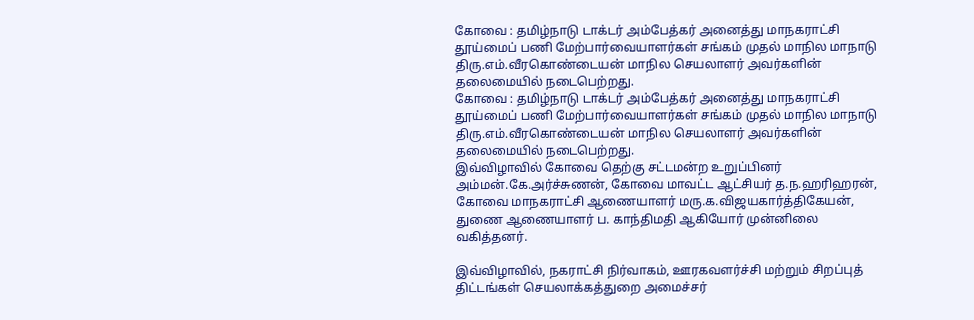கோவை : தமிழ்நாடு டாக்டர் அம்பேத்கர் அனைத்து மாநகராட்சி தூய்மைப் பணி மேற்பார்வையாளர்கள் சங்கம் முதல் மாநில மாநாடு திரு.எம்.வீரகொண்டையன் மாநில செயலாளர் அவர்களின் தலைமையில் நடைபெற்றது.
கோவை : தமிழ்நாடு டாக்டர் அம்பேத்கர் அனைத்து மாநகராட்சி தூய்மைப் பணி மேற்பார்வையாளர்கள் சங்கம் முதல் மாநில மாநாடு திரு.எம்.வீரகொண்டையன் மாநில செயலாளர் அவர்களின் தலைமையில் நடைபெற்றது.
இவ்விழாவில் கோவை தெற்கு சட்டமன்ற உறுப்பினர் அம்மன்.கே.அர்ச்சுணன், கோவை மாவட்ட ஆட்சியர் த.ந.ஹரிஹரன், கோவை மாநகராட்சி ஆணையாளர் மரு.க.விஜயகார்த்திகேயன், துணை ஆணையாளர் ப. காந்திமதி ஆகியோர் முன்னிலை வகித்தனர்.

இவ்விழாவில், நகராட்சி நிர்வாகம், ஊரகவளர்ச்சி மற்றும் சிறப்புத் திட்டங்கள் செயலாக்கத்துறை அமைச்சர்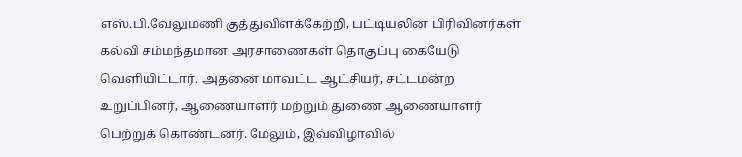எஸ்.பி.வேலுமணி குத்துவிளக்கேற்றி, பட்டியலின பிரிவினர்கள் கல்வி சம்மந்தமான அரசாணைகள் தொகுப்பு கையேடு வெளியிட்டார். அதனை மாவட்ட ஆட்சியர், சட்டமன்ற உறுப்பினர், ஆணையாளர் மற்றும் துணை ஆணையாளர் பெற்றுக் கொண்டனர். மேலும், இவ்விழாவில்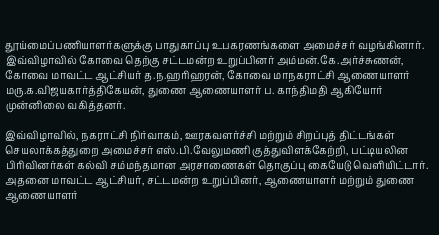தூய்மைப்பணியாளர்களுக்கு பாதுகாப்பு உபகரணங்களை அமைச்சர் வழங்கினார்.
இவ்விழாவில் கோவை தெற்கு சட்டமன்ற உறுப்பினர் அம்மன்.கே.அர்ச்சுணன், கோவை மாவட்ட ஆட்சியர் த.ந.ஹரிஹரன், கோவை மாநகராட்சி ஆணையாளர் மரு.க.விஜயகார்த்திகேயன், துணை ஆணையாளர் ப. காந்திமதி ஆகியோர் முன்னிலை வகித்தனர்.

இவ்விழாவில், நகராட்சி நிர்வாகம், ஊரகவளர்ச்சி மற்றும் சிறப்புத் திட்டங்கள் செயலாக்கத்துறை அமைச்சர் எஸ்.பி.வேலுமணி குத்துவிளக்கேற்றி, பட்டியலின பிரிவினர்கள் கல்வி சம்மந்தமான அரசாணைகள் தொகுப்பு கையேடு வெளியிட்டார். அதனை மாவட்ட ஆட்சியர், சட்டமன்ற உறுப்பினர், ஆணையாளர் மற்றும் துணை ஆணையாளர்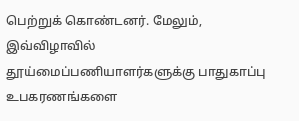பெற்றுக் கொண்டனர். மேலும், இவ்விழாவில் தூய்மைப்பணியாளர்களுக்கு பாதுகாப்பு உபகரணங்களை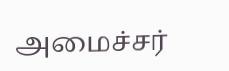அமைச்சர்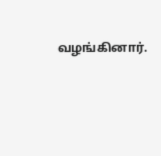வழங்கினார்.